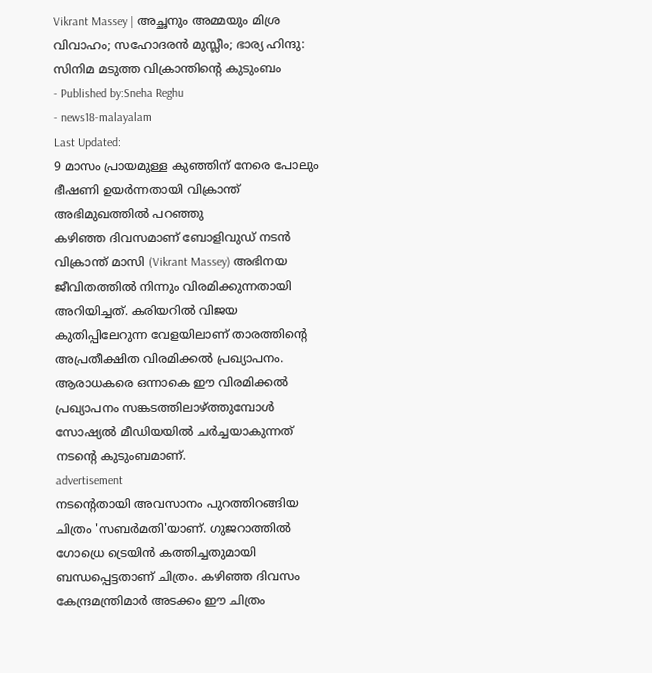Vikrant Massey | അച്ഛനും അമ്മയും മിശ്ര വിവാഹം; സഹോദരൻ മുസ്ലീം; ഭാര്യ ഹിന്ദു: സിനിമ മടുത്ത വിക്രാന്തിന്റെ കുടുംബം
- Published by:Sneha Reghu
- news18-malayalam
Last Updated:
9 മാസം പ്രായമുള്ള കുഞ്ഞിന് നേരെ പോലും ഭീഷണി ഉയർന്നതായി വിക്രാന്ത് അഭിമുഖത്തിൽ പറഞ്ഞു
കഴിഞ്ഞ ദിവസമാണ് ബോളിവുഡ് നടൻ വിക്രാന്ത് മാസി (Vikrant Massey) അഭിനയ ജീവിതത്തിൽ നിന്നും വിരമിക്കുന്നതായി അറിയിച്ചത്. കരിയറിൽ വിജയ കുതിപ്പിലേറുന്ന വേളയിലാണ് താരത്തിന്റെ അപ്രതീക്ഷിത വിരമിക്കൽ പ്രഖ്യാപനം. ആരാധകരെ ഒന്നാകെ ഈ വിരമിക്കൽ പ്രഖ്യാപനം സങ്കടത്തിലാഴ്ത്തുമ്പോൾ സോഷ്യൽ മീഡിയയിൽ ചർച്ചയാകുന്നത് നടന്റെ കുടുംബമാണ്.
advertisement
നടന്റെതായി അവസാനം പുറത്തിറങ്ങിയ ചിത്രം 'സബർമതി'യാണ്. ഗുജറാത്തിൽ ഗോധ്രെ ട്രെയിൻ കത്തിച്ചതുമായി ബന്ധപ്പെട്ടതാണ് ചിത്രം. കഴിഞ്ഞ ദിവസം കേന്ദ്രമന്ത്രിമാർ അടക്കം ഈ ചിത്രം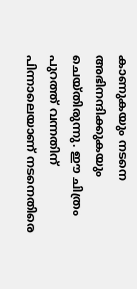കാണുകയും നടനെ അഭിനന്ദിക്കുകയും ചെയ്തിരുന്നു. ഈ ചിത്രം പുറത്ത് വന്നതിന് പിന്നാലെയാണ് നടനെതിരെ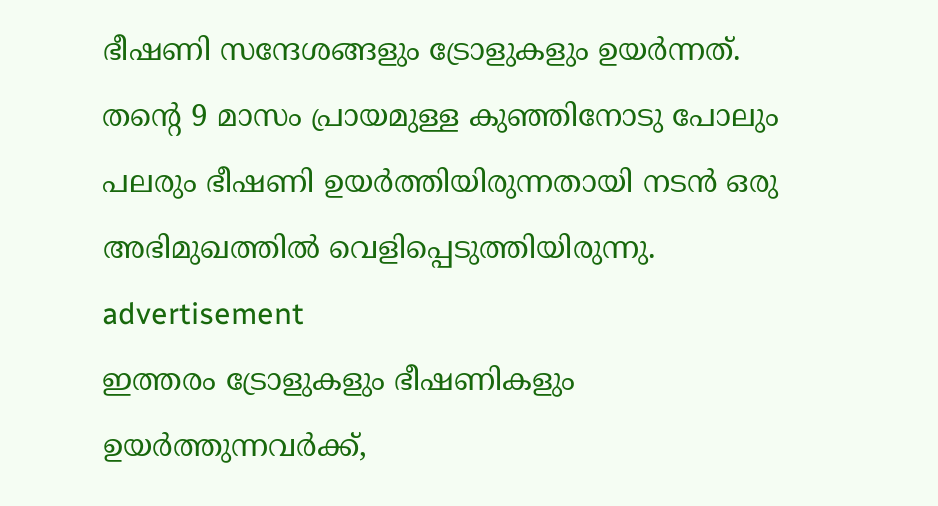ഭീഷണി സന്ദേശങ്ങളും ട്രോളുകളും ഉയർന്നത്. തന്റെ 9 മാസം പ്രായമുള്ള കുഞ്ഞിനോടു പോലും പലരും ഭീഷണി ഉയർത്തിയിരുന്നതായി നടൻ ഒരു അഭിമുഖത്തിൽ വെളിപ്പെടുത്തിയിരുന്നു.
advertisement
ഇത്തരം ട്രോളുകളും ഭീഷണികളും ഉയർത്തുന്നവർക്ക്,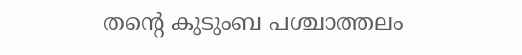തന്റെ കുടുംബ പശ്ചാത്തലം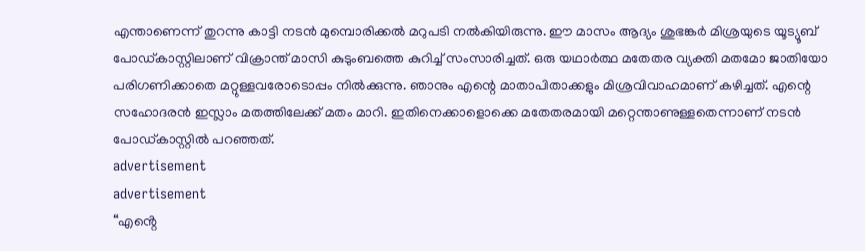എന്താണെന്ന് തുറന്നു കാട്ടി നടൻ മുമ്പൊരിക്കൽ മറുപടി നൽകിയിരുന്നു. ഈ മാസം ആദ്യം ശുഭങ്കർ മിശ്രയുടെ യൂട്യൂബ് പോഡ്കാസ്റ്റിലാണ് വിക്രാന്ത് മാസി കുടുംബത്തെ കുറിച്ച് സംസാരിച്ചത്. ഒരു യഥാർത്ഥ മതേതര വ്യക്തി മതമോ ജാതിയോ പരിഗണിക്കാതെ മറ്റുള്ളവരോടൊപ്പം നിൽക്കുന്നു. ഞാനും എന്റെ മാതാപിതാക്കളും മിശ്രവിവാഹമാണ് കഴിച്ചത്. എന്റെ സഹോദരൻ ഇസ്ലാം മതത്തിലേക്ക് മതം മാറി. ഇതിനെക്കാളൊക്കെ മതേതരമായി മറ്റെന്താണുള്ളതെന്നാണ് നടൻ പോഡ്കാസ്റ്റിൽ പറഞ്ഞത്.
advertisement
advertisement
“എൻ്റെ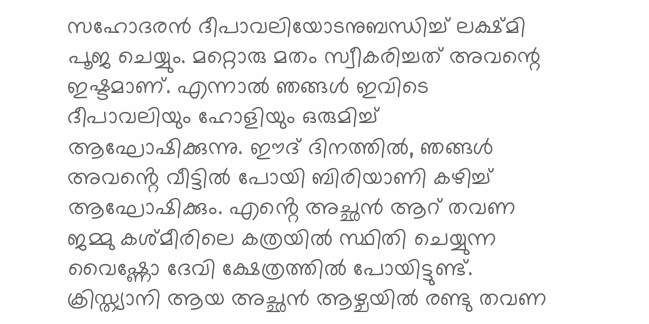സഹോദരൻ ദീപാവലിയോടനുബന്ധിച്ച് ലക്ഷ്മി പൂജ ചെയ്യും. മറ്റൊരു മതം സ്വീകരിച്ചത് അവന്റെ ഇഷ്ടമാണ്. എന്നാൽ ഞങ്ങൾ ഇവിടെ ദീപാവലിയും ഹോളിയും ഒരുമിച്ച് ആഘോഷിക്കുന്നു. ഈദ് ദിനത്തിൽ, ഞങ്ങൾ അവൻ്റെ വീട്ടിൽ പോയി ബിരിയാണി കഴിച്ച് ആഘോഷിക്കും. എൻ്റെ അച്ഛൻ ആറ് തവണ ജമ്മു കശ്മീരിലെ കത്രയിൽ സ്ഥിതി ചെയ്യുന്ന വൈഷ്ണോ ദേവി ക്ഷേത്രത്തിൽ പോയിട്ടുണ്ട്. ക്രിസ്ത്യാനി ആയ അച്ഛൻ ആഴ്ചയിൽ രണ്ടു തവണ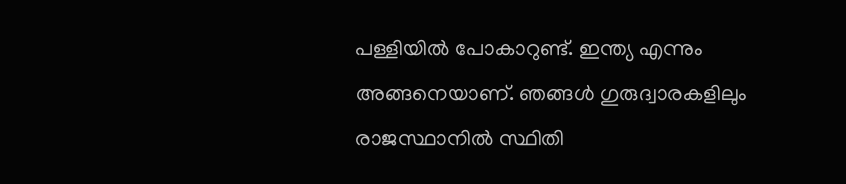പള്ളിയിൽ പോകാറുണ്ട്. ഇന്ത്യ എന്നും അങ്ങനെയാണ്. ഞങ്ങൾ ഗുരുദ്വാരകളിലും രാജസ്ഥാനിൽ സ്ഥിതി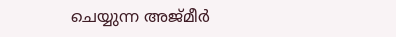ചെയ്യുന്ന അജ്മീർ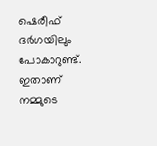ഷെരീഫ് ദർഗയിലും പോകാറുണ്ട്. ഇതാണ് നമ്മുടെ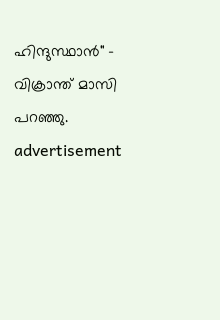ഹിന്ദുസ്ഥാൻ" - വിക്രാന്ത് മാസി പറഞ്ഞു.
advertisement